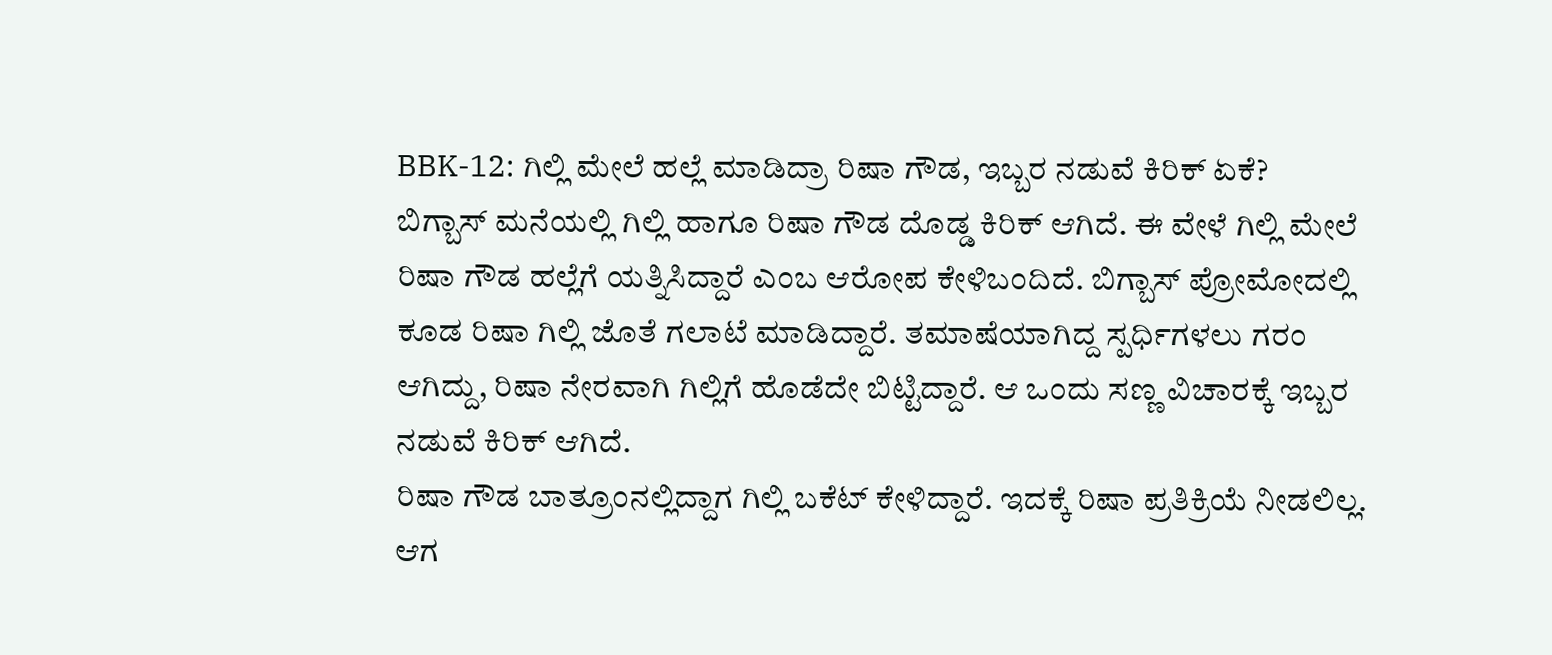BBK-12: ಗಿಲ್ಲಿ ಮೇಲೆ ಹಲ್ಲೆ ಮಾಡಿದ್ರಾ ರಿಷಾ ಗೌಡ, ಇಬ್ಬರ ನಡುವೆ ಕಿರಿಕ್ ಏಕೆ?
ಬಿಗ್ಬಾಸ್ ಮನೆಯಲ್ಲಿ ಗಿಲ್ಲಿ ಹಾಗೂ ರಿಷಾ ಗೌಡ ದೊಡ್ಡ ಕಿರಿಕ್ ಆಗಿದೆ. ಈ ವೇಳೆ ಗಿಲ್ಲಿ ಮೇಲೆ ರಿಷಾ ಗೌಡ ಹಲ್ಲೆಗೆ ಯತ್ನಿಸಿದ್ದಾರೆ ಎಂಬ ಆರೋಪ ಕೇಳಿಬಂದಿದೆ. ಬಿಗ್ಬಾಸ್ ಪ್ರೋಮೋದಲ್ಲಿ ಕೂಡ ರಿಷಾ ಗಿಲ್ಲಿ ಜೊತೆ ಗಲಾಟೆ ಮಾಡಿದ್ದಾರೆ. ತಮಾಷೆಯಾಗಿದ್ದ ಸ್ಪರ್ಧಿಗಳಲು ಗರಂ ಆಗಿದ್ದು, ರಿಷಾ ನೇರವಾಗಿ ಗಿಲ್ಲಿಗೆ ಹೊಡೆದೇ ಬಿಟ್ಟಿದ್ದಾರೆ. ಆ ಒಂದು ಸಣ್ಣ ವಿಚಾರಕ್ಕೆ ಇಬ್ಬರ ನಡುವೆ ಕಿರಿಕ್ ಆಗಿದೆ.
ರಿಷಾ ಗೌಡ ಬಾತ್ರೂಂನಲ್ಲಿದ್ದಾಗ ಗಿಲ್ಲಿ ಬಕೆಟ್ ಕೇಳಿದ್ದಾರೆ. ಇದಕ್ಕೆ ರಿಷಾ ಪ್ರತಿಕ್ರಿಯೆ ನೀಡಲಿಲ್ಲ. ಆಗ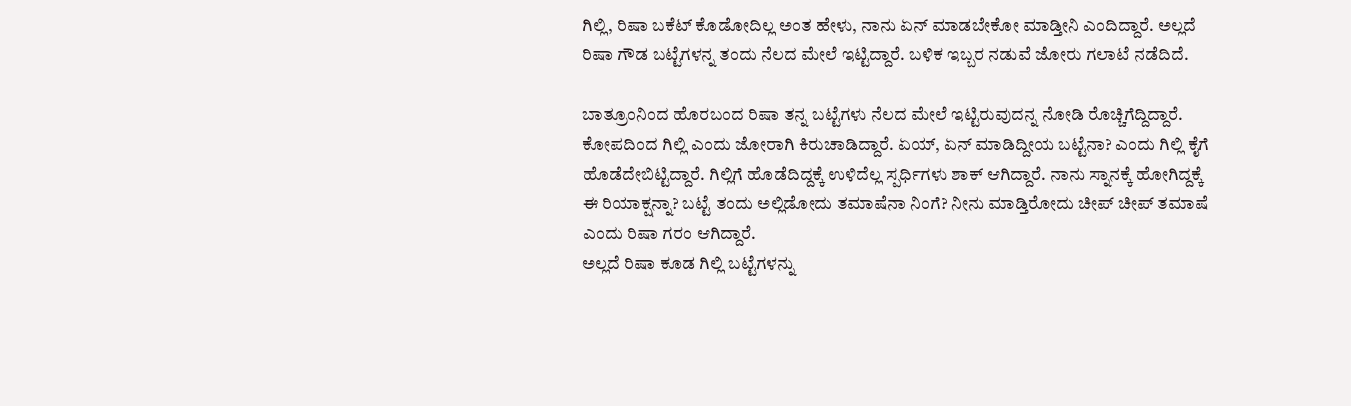ಗಿಲ್ಲಿ, ರಿಷಾ ಬಕೆಟ್ ಕೊಡೋದಿಲ್ಲ ಅಂತ ಹೇಳು, ನಾನು ಏನ್ ಮಾಡಬೇಕೋ ಮಾಡ್ತೀನಿ ಎಂದಿದ್ದಾರೆ. ಅಲ್ಲದೆ ರಿಷಾ ಗೌಡ ಬಟ್ಟೆಗಳನ್ನ ತಂದು ನೆಲದ ಮೇಲೆ ಇಟ್ಟಿದ್ದಾರೆ. ಬಳಿಕ ಇಬ್ಬರ ನಡುವೆ ಜೋರು ಗಲಾಟೆ ನಡೆದಿದೆ.

ಬಾತ್ರೂಂನಿಂದ ಹೊರಬಂದ ರಿಷಾ ತನ್ನ ಬಟ್ಟೆಗಳು ನೆಲದ ಮೇಲೆ ಇಟ್ಟಿರುವುದನ್ನ ನೋಡಿ ರೊಚ್ಚಿಗೆದ್ದಿದ್ದಾರೆ. ಕೋಪದಿಂದ ಗಿಲ್ಲಿ ಎಂದು ಜೋರಾಗಿ ಕಿರುಚಾಡಿದ್ದಾರೆ. ಏಯ್, ಏನ್ ಮಾಡಿದ್ದೀಯ ಬಟ್ಟೆನಾ? ಎಂದು ಗಿಲ್ಲಿ ಕೈಗೆ ಹೊಡೆದೇಬಿಟ್ಟಿದ್ದಾರೆ. ಗಿಲ್ಲಿಗೆ ಹೊಡೆದಿದ್ದಕ್ಕೆ ಉಳಿದೆಲ್ಲ ಸ್ಪರ್ಧಿಗಳು ಶಾಕ್ ಆಗಿದ್ದಾರೆ. ನಾನು ಸ್ನಾನಕ್ಕೆ ಹೋಗಿದ್ದಕ್ಕೆ ಈ ರಿಯಾಕ್ಷನ್ನಾ? ಬಟ್ಟೆ ತಂದು ಅಲ್ಲಿಡೋದು ತಮಾಷೆನಾ ನಿಂಗೆ? ನೀನು ಮಾಡ್ತಿರೋದು ಚೀಪ್ ಚೀಪ್ ತಮಾಷೆ ಎಂದು ರಿಷಾ ಗರಂ ಆಗಿದ್ದಾರೆ.
ಅಲ್ಲದೆ ರಿಷಾ ಕೂಡ ಗಿಲ್ಲಿ ಬಟ್ಟೆಗಳನ್ನು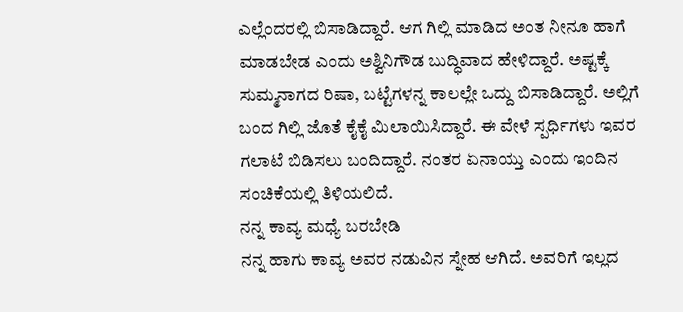ಎಲ್ಲೆಂದರಲ್ಲಿ ಬಿಸಾಡಿದ್ದಾರೆ. ಆಗ ಗಿಲ್ಲಿ ಮಾಡಿದ ಅಂತ ನೀನೂ ಹಾಗೆ ಮಾಡಬೇಡ ಎಂದು ಅಶ್ವಿನಿಗೌಡ ಬುದ್ಧಿವಾದ ಹೇಳಿದ್ದಾರೆ. ಅಷ್ಟಕ್ಕೆ ಸುಮ್ಮನಾಗದ ರಿಷಾ, ಬಟ್ಟೆಗಳನ್ನ ಕಾಲಲ್ಲೇ ಒದ್ದು ಬಿಸಾಡಿದ್ದಾರೆ. ಅಲ್ಲಿಗೆ ಬಂದ ಗಿಲ್ಲಿ ಜೊತೆ ಕೈಕೈ ಮಿಲಾಯಿಸಿದ್ದಾರೆ. ಈ ವೇಳೆ ಸ್ಪರ್ಧಿಗಳು ಇವರ ಗಲಾಟೆ ಬಿಡಿಸಲು ಬಂದಿದ್ದಾರೆ. ನಂತರ ಏನಾಯ್ತು ಎಂದು ಇಂದಿನ ಸಂಚಿಕೆಯಲ್ಲಿ ತಿಳಿಯಲಿದೆ.
ನನ್ನ ಕಾವ್ಯ ಮಧ್ಯೆ ಬರಬೇಡಿ
ನನ್ನ ಹಾಗು ಕಾವ್ಯ ಅವರ ನಡುವಿನ ಸ್ನೇಹ ಆಗಿದೆ. ಅವರಿಗೆ ಇಲ್ಲದ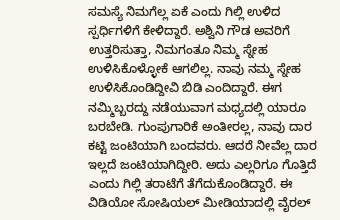ಸಮಸ್ಯೆ ನಿಮಗೆಲ್ಲ ಏಕೆ ಎಂದು ಗಿಲ್ಲಿ ಉಳಿದ ಸ್ಪರ್ಧಿಗಳಿಗೆ ಕೇಳಿದ್ದಾರೆ. ಅಶ್ವಿನಿ ಗೌಡ ಅವರಿಗೆ ಉತ್ತರಿಸುತ್ತಾ, ನಿಮಗಂತೂ ನಿಮ್ಮ ಸ್ನೇಹ ಉಳಿಸಿಕೊಳ್ಳೋಕೆ ಆಗಲಿಲ್ಲ. ನಾವು ನಮ್ಮ ಸ್ನೇಹ ಉಳಿಸಿಕೊಂಡಿದ್ದೀವಿ ಬಿಡಿ ಎಂದಿದ್ದಾರೆ. ಈಗ ನಮ್ಮಿಬ್ಬರದ್ದು ನಡೆಯುವಾಗ ಮಧ್ಯದಲ್ಲಿ ಯಾರೂ ಬರಬೇಡಿ. ಗುಂಪುಗಾರಿಕೆ ಅಂತೀರಲ್ಲ, ನಾವು ದಾರ ಕಟ್ಟಿ ಜಂಟಿಯಾಗಿ ಬಂದವರು. ಆದರೆ ನೀವೆಲ್ಲ ದಾರ ಇಲ್ಲದೆ ಜಂಟಿಯಾಗಿದ್ದೀರಿ. ಅದು ಎಲ್ಲರಿಗೂ ಗೊತ್ತಿದೆ ಎಂದು ಗಿಲ್ಲಿ ತರಾಟೆಗೆ ತೆಗೆದುಕೊಂಡಿದ್ದಾರೆ. ಈ ವಿಡಿಯೋ ಸೋಷಿಯಲ್ ಮೀಡಿಯಾದಲ್ಲಿ ವೈರಲ್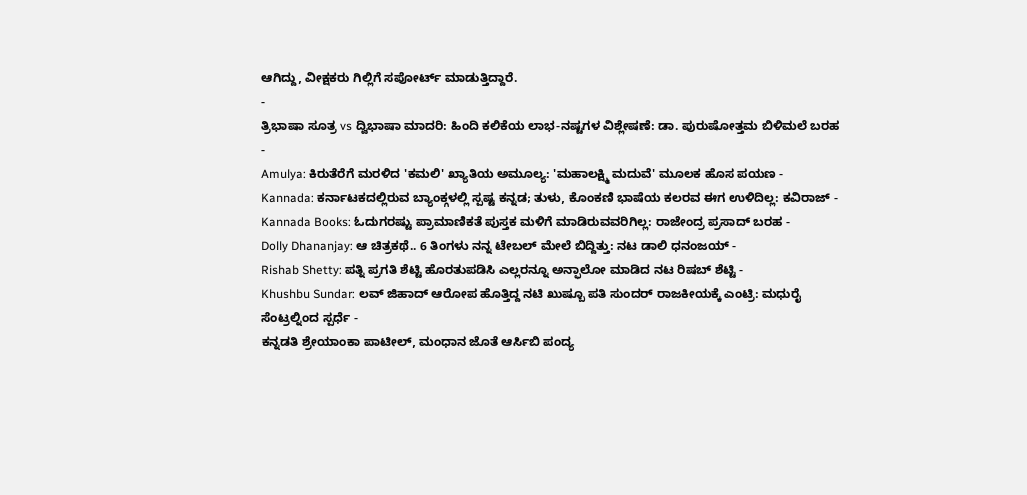ಆಗಿದ್ದು, ವೀಕ್ಷಕರು ಗಿಲ್ಲಿಗೆ ಸಪೋರ್ಟ್ ಮಾಡುತ್ತಿದ್ದಾರೆ.
-
ತ್ರಿಭಾಷಾ ಸೂತ್ರ vs ದ್ವಿಭಾಷಾ ಮಾದರಿ: ಹಿಂದಿ ಕಲಿಕೆಯ ಲಾಭ-ನಷ್ಟಗಳ ವಿಶ್ಲೇಷಣೆ: ಡಾ. ಪುರುಷೋತ್ತಮ ಬಿಳಿಮಲೆ ಬರಹ -
Amulya: ಕಿರುತೆರೆಗೆ ಮರಳಿದ 'ಕಮಲಿ' ಖ್ಯಾತಿಯ ಅಮೂಲ್ಯ: 'ಮಹಾಲಕ್ಷ್ಮಿ ಮದುವೆ' ಮೂಲಕ ಹೊಸ ಪಯಣ -
Kannada: ಕರ್ನಾಟಕದಲ್ಲಿರುವ ಬ್ಯಾಂಕ್ಗಳಲ್ಲಿ ಸ್ಪಷ್ಟ ಕನ್ನಡ; ತುಳು, ಕೊಂಕಣಿ ಭಾಷೆಯ ಕಲರವ ಈಗ ಉಳಿದಿಲ್ಲ: ಕವಿರಾಜ್ -
Kannada Books: ಓದುಗರಷ್ಟು ಪ್ರಾಮಾಣಿಕತೆ ಪುಸ್ತಕ ಮಳಿಗೆ ಮಾಡಿರುವವರಿಗಿಲ್ಲ: ರಾಜೇಂದ್ರ ಪ್ರಸಾದ್ ಬರಹ -
Dolly Dhananjay: ಆ ಚಿತ್ರಕಥೆ.. 6 ತಿಂಗಳು ನನ್ನ ಟೇಬಲ್ ಮೇಲೆ ಬಿದ್ದಿತ್ತು: ನಟ ಡಾಲಿ ಧನಂಜಯ್ -
Rishab Shetty: ಪತ್ನಿ ಪ್ರಗತಿ ಶೆಟ್ಟಿ ಹೊರತುಪಡಿಸಿ ಎಲ್ಲರನ್ನೂ ಅನ್ಫಾಲೋ ಮಾಡಿದ ನಟ ರಿಷಬ್ ಶೆಟ್ಟಿ -
Khushbu Sundar: ಲವ್ ಜಿಹಾದ್ ಆರೋಪ ಹೊತ್ತಿದ್ದ ನಟಿ ಖುಷ್ಬೂ ಪತಿ ಸುಂದರ್ ರಾಜಕೀಯಕ್ಕೆ ಎಂಟ್ರಿ: ಮಧುರೈ ಸೆಂಟ್ರಲ್ನಿಂದ ಸ್ಪರ್ಧೆ -
ಕನ್ನಡತಿ ಶ್ರೇಯಾಂಕಾ ಪಾಟೀಲ್, ಮಂಧಾನ ಜೊತೆ ಆರ್ಸಿಬಿ ಪಂದ್ಯ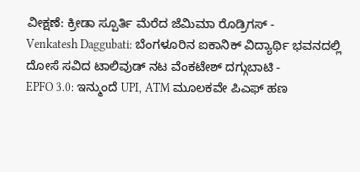ವೀಕ್ಷಣೆ: ಕ್ರೀಡಾ ಸ್ಪೂರ್ತಿ ಮೆರೆದ ಜೆಮಿಮಾ ರೊಡ್ರಿಗಸ್ -
Venkatesh Daggubati: ಬೆಂಗಳೂರಿನ ಐಕಾನಿಕ್ ವಿದ್ಯಾರ್ಥಿ ಭವನದಲ್ಲಿ ದೋಸೆ ಸವಿದ ಟಾಲಿವುಡ್ ನಟ ವೆಂಕಟೇಶ್ ದಗ್ಗುಬಾಟಿ -
EPFO 3.0: ಇನ್ಮುಂದೆ UPI, ATM ಮೂಲಕವೇ ಪಿಎಫ್ ಹಣ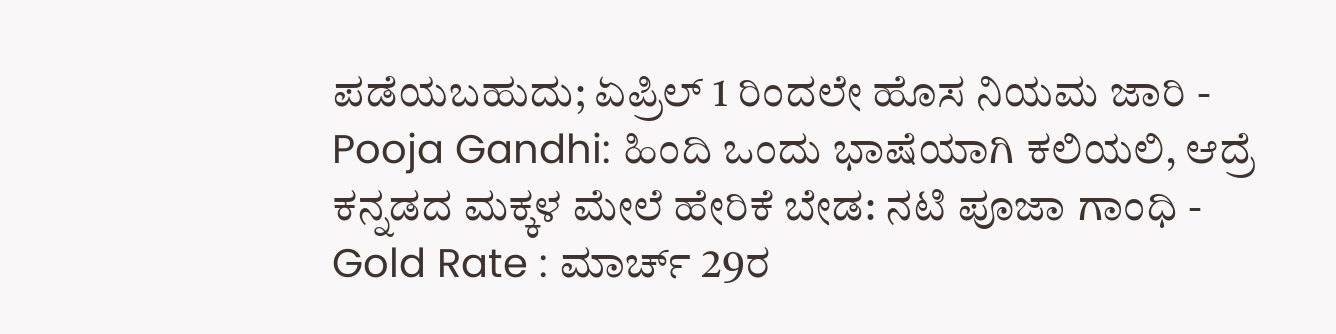ಪಡೆಯಬಹುದು; ಏಪ್ರಿಲ್ 1 ರಿಂದಲೇ ಹೊಸ ನಿಯಮ ಜಾರಿ -
Pooja Gandhi: ಹಿಂದಿ ಒಂದು ಭಾಷೆಯಾಗಿ ಕಲಿಯಲಿ, ಆದ್ರೆ ಕನ್ನಡದ ಮಕ್ಕಳ ಮೇಲೆ ಹೇರಿಕೆ ಬೇಡ: ನಟಿ ಪೂಜಾ ಗಾಂಧಿ -
Gold Rate : ಮಾರ್ಚ್ 29ರ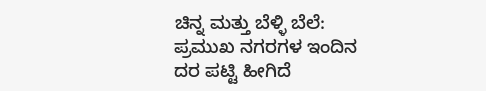ಚಿನ್ನ ಮತ್ತು ಬೆಳ್ಳಿ ಬೆಲೆ: ಪ್ರಮುಖ ನಗರಗಳ ಇಂದಿನ ದರ ಪಟ್ಟಿ ಹೀಗಿದೆ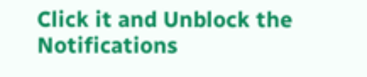Click it and Unblock the Notifications